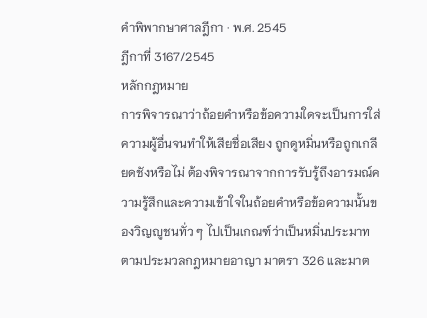คำพิพากษาศาลฎีกา · พ.ศ. 2545
ฎีกาที่ 3167/2545
หลักกฎหมาย
การพิจารณาว่าถ้อยคำหรือข้อความใดจะเป็นการใส่ความผู้อื่นจนทำให้เสียชื่อเสียง ถูกดูหมิ่นหรือถูกเกลียดชังหรือไม่ ต้องพิจารณาจากการรับรู้ถึงอารมณ์ความรู้สึกและความเข้าใจในถ้อยคำหรือข้อความนั้นของวิญญูชนทั่ว ๆ ไปเป็นเกณฑ์ว่าเป็นหมิ่นประมาทตามประมวลกฎหมายอาญา มาตรา 326 และมาต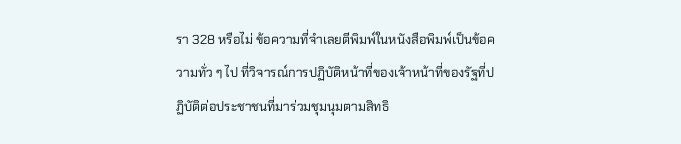รา 328 หรือไม่ ข้อความที่จำเลยตีพิมพ์ในหนังสือพิมพ์เป็นข้อความทั่ว ๆ ไป ที่วิจารณ์การปฏิบัติหน้าที่ของเจ้าหน้าที่ของรัฐที่ปฏิบัติต่อประชาชนที่มาร่วมชุมนุมตามสิทธิ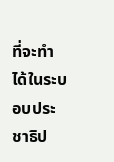ที่จะทำได้ในระบอบประชาธิป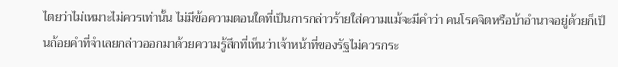ไตยว่าไม่เหมาะไม่ควรเท่านั้น ไม่มีข้อความตอนใดที่เป็นการกล่าวร้ายใส่ความแม้จะมีคำว่า คนโรคจิตหรือบ้าอำนาจอยู่ด้วยก็เป็นถ้อยคำที่จำเลยกล่าวออกมาด้วยความรู้สึกที่เห็นว่าเจ้าหน้าที่ของรัฐไม่ควรกระ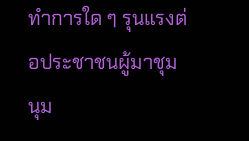ทำการใด ๆ รุนแรงต่อประชาชนผู้มาชุมนุม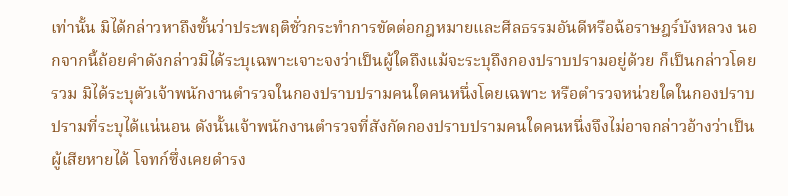เท่านั้น มิได้กล่าวหาถึงขั้นว่าประพฤติชั่วกระทำการขัดต่อกฎหมายและศีลธรรมอันดีหรือฉ้อราษฎร์บังหลวง นอกจากนี้ถ้อยคำดังกล่าวมิได้ระบุเฉพาะเจาะจงว่าเป็นผู้ใดถึงแม้จะระบุถึงกองปราบปรามอยู่ด้วย ก็เป็นกล่าวโดยรวม มิได้ระบุตัวเจ้าพนักงานตำรวจในกองปราบปรามคนใดคนหนึ่งโดยเฉพาะ หรือตำรวจหน่วยใดในกองปราบปรามที่ระบุได้แน่นอน ดังนั้นเจ้าพนักงานตำรวจที่สังกัดกองปราบปรามคนใดคนหนึ่งจึงไม่อาจกล่าวอ้างว่าเป็นผู้เสียหายได้ โจทก์ซึ่งเคยดำรง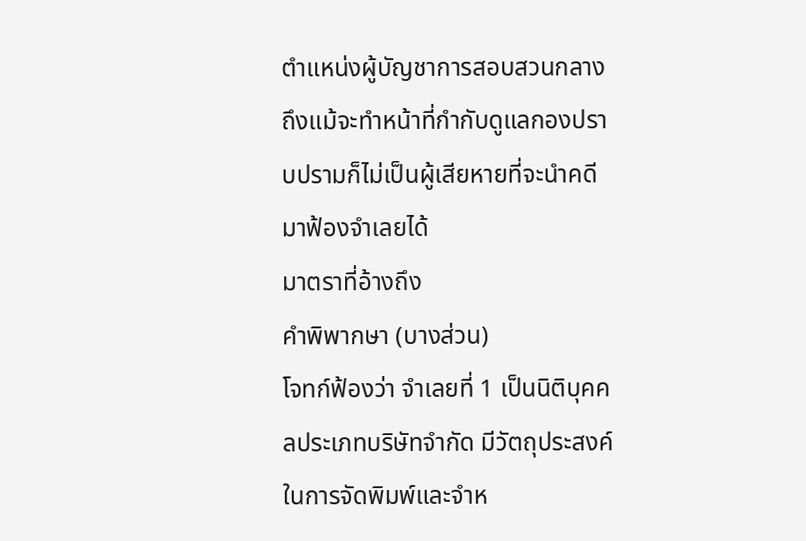ตำแหน่งผู้บัญชาการสอบสวนกลาง ถึงแม้จะทำหน้าที่กำกับดูแลกองปราบปรามก็ไม่เป็นผู้เสียหายที่จะนำคดีมาฟ้องจำเลยได้
มาตราที่อ้างถึง
คำพิพากษา (บางส่วน)
โจทก์ฟ้องว่า จำเลยที่ 1 เป็นนิติบุคคลประเภทบริษัทจำกัด มีวัตถุประสงค์ในการจัดพิมพ์และจำห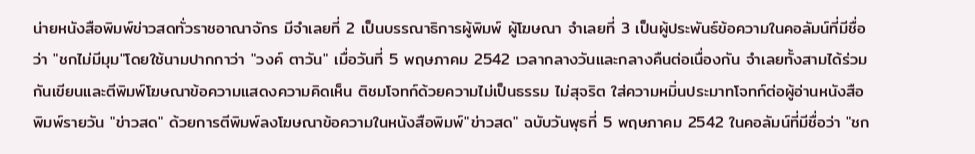น่ายหนังสือพิมพ์ข่าวสดทั่วราชอาณาจักร มีจำเลยที่ 2 เป็นบรรณาธิการผู้พิมพ์ ผู้โฆษณา จำเลยที่ 3 เป็นผู้ประพันธ์ข้อความในคอลัมน์ที่มีชื่อว่า "ชกไม่มีมุม"โดยใช้นามปากกาว่า "วงค์ ตาวัน" เมื่อวันที่ 5 พฤษภาคม 2542 เวลากลางวันและกลางคืนต่อเนื่องกัน จำเลยทั้งสามได้ร่วมกันเขียนและตีพิมพ์โฆษณาข้อความแสดงความคิดเห็น ติชมโจทก์ด้วยความไม่เป็นธรรม ไม่สุจริต ใส่ความหมิ่นประมาทโจทก์ต่อผู้อ่านหนังสือพิมพ์รายวัน "ข่าวสด" ด้วยการตีพิมพ์ลงโฆษณาข้อความในหนังสือพิมพ์"ข่าวสด" ฉบับวันพุธที่ 5 พฤษภาคม 2542 ในคอลัมน์ที่มีชื่อว่า "ชก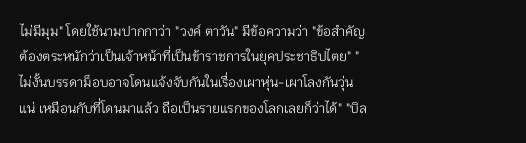ไม่มีมุม" โดยใช้นามปากกาว่า "วงค์ ตาวัน" มีข้อความว่า "ข้อสำคัญต้องตระหนักว่าเป็นเจ้าหน้าที่เป็นข้าราชการในยุคประชาธิปไตย" "ไม่งั้นบรรดาม็อบอาจโดนแจ้งจับกันในเรื่องเผาหุ่น-เผาโลงกันวุ่นแน่ เหมือนกับที่โดนมาแล้ว ถือเป็นรายแรกของโลกเลยก็ว่าได้" "บิล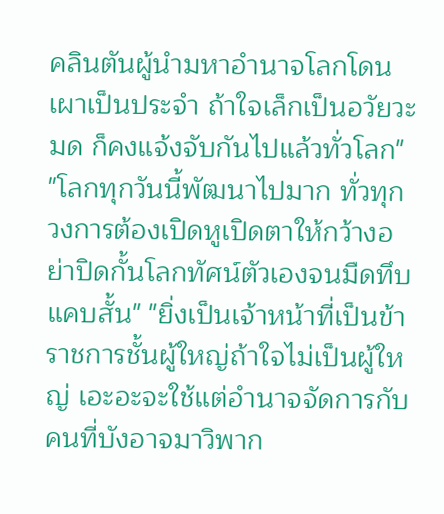คลินตันผู้นำมหาอำนาจโลกโดนเผาเป็นประจำ ถ้าใจเล็กเป็นอวัยวะมด ก็คงแจ้งจับกันไปแล้วทั่วโลก" "โลกทุกวันนี้พัฒนาไปมาก ทั่วทุกวงการต้องเปิดหูเปิดตาให้กว้างอย่าปิดกั้นโลกทัศน์ตัวเองจนมืดทึบ แคบสั้น" "ยิ่งเป็นเจ้าหน้าที่เป็นข้าราชการชั้นผู้ใหญ่ถ้าใจไม่เป็นผู้ใหญ่ เอะอะจะใช้แต่อำนาจจัดการกับคนที่บังอาจมาวิพาก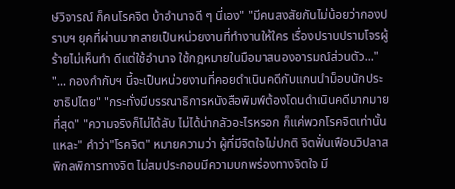ษ์วิจารณ์ ก็คนโรคจิต บ้าอำนาจดี ๆ นี่เอง" "มีคนสงสัยกันไม่น้อยว่ากองปราบฯ ยุคที่ผ่านมากลายเป็นหน่วยงานที่ทำงานให้ใคร เรื่องปราบปรามโจรผู้ร้ายไม่เห็นทำ ดีแต่ใช้อำนาจ ใช้กฎหมายในมือมาสนองอารมณ์ส่วนตัว..." "... กองกำกับฯ นี้จะเป็นหน่วยงานที่คอยดำเนินคดีกับแกนนำม็อบนักประชาธิปไตย" "กระทั่งมีบรรณาธิการหนังสือพิมพ์ต้องโดนดำเนินคดีมากมายที่สุด" "ความจริงก็ไม่ได้ลับ ไม่ได้น่ากลัวอะไรหรอก ก็แค่พวกโรคจิตเท่านั้นแหละ" คำว่า"โรคจิต" หมายความว่า ผู้ที่มีจิตใจไม่ปกติ จิตฟั่นเฟือนวิปลาส พิกลพิการทางจิต ไม่สมประกอบมีความบกพร่องทางจิตใจ มี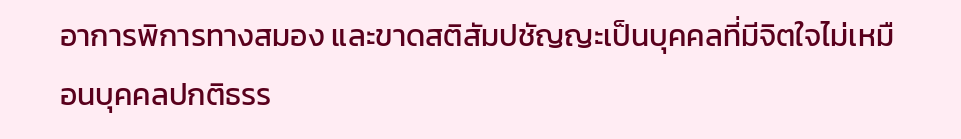อาการพิการทางสมอง และขาดสติสัมปชัญญะเป็นบุคคลที่มีจิตใจไม่เหมือนบุคคลปกติธรร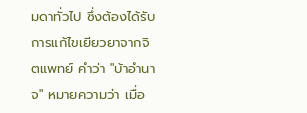มดาทั่วไป ซึ่งต้องได้รับการแก้ไขเยียวยาจากจิตแพทย์ คำว่า "บ้าอำนาจ" หมายความว่า เมื่อ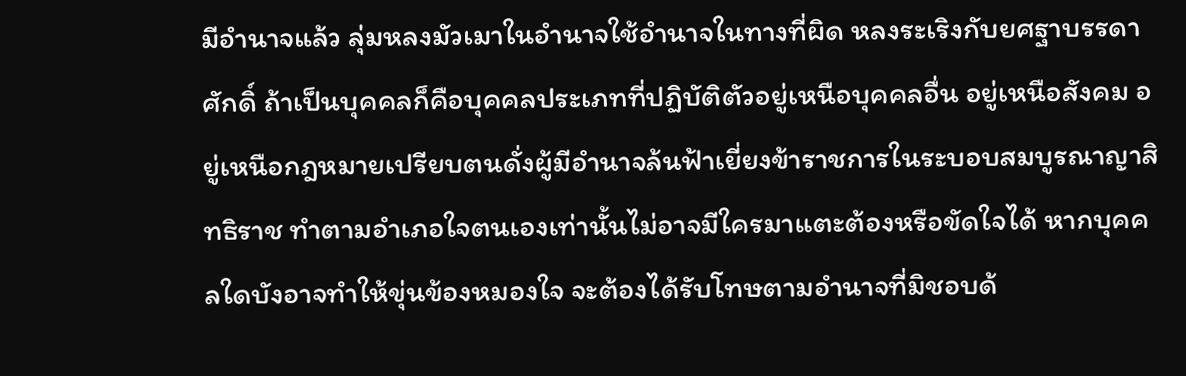มีอำนาจแล้ว ลุ่มหลงมัวเมาในอำนาจใช้อำนาจในทางที่ผิด หลงระเริงกับยศฐาบรรดาศักดิ์ ถ้าเป็นบุคคลก็คือบุคคลประเภทที่ปฏิบัติตัวอยู่เหนือบุคคลอื่น อยู่เหนือสังคม อยู่เหนือกฎหมายเปรียบตนดั่งผู้มีอำนาจล้นฟ้าเยี่ยงข้าราชการในระบอบสมบูรณาญาสิทธิราช ทำตามอำเภอใจตนเองเท่านั้นไม่อาจมีใครมาแตะต้องหรือขัดใจได้ หากบุคคลใดบังอาจทำให้ขุ่นข้องหมองใจ จะต้องได้รับโทษตามอำนาจที่มิชอบด้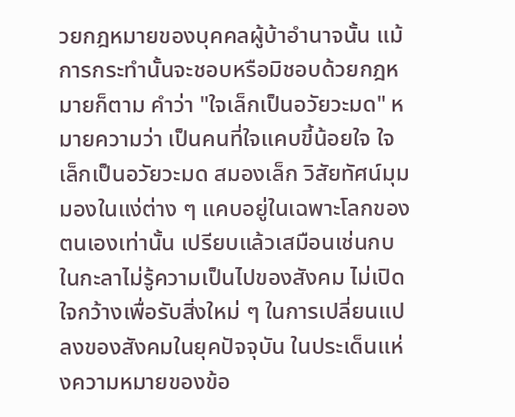วยกฎหมายของบุคคลผู้บ้าอำนาจนั้น แม้การกระทำนั้นจะชอบหรือมิชอบด้วยกฎหมายก็ตาม คำว่า "ใจเล็กเป็นอวัยวะมด" หมายความว่า เป็นคนที่ใจแคบขี้น้อยใจ ใจเล็กเป็นอวัยวะมด สมองเล็ก วิสัยทัศน์มุมมองในแง่ต่าง ๆ แคบอยู่ในเฉพาะโลกของตนเองเท่านั้น เปรียบแล้วเสมือนเช่นกบในกะลาไม่รู้ความเป็นไปของสังคม ไม่เปิดใจกว้างเพื่อรับสิ่งใหม่ ๆ ในการเปลี่ยนแปลงของสังคมในยุคปัจจุบัน ในประเด็นแห่งความหมายของข้อ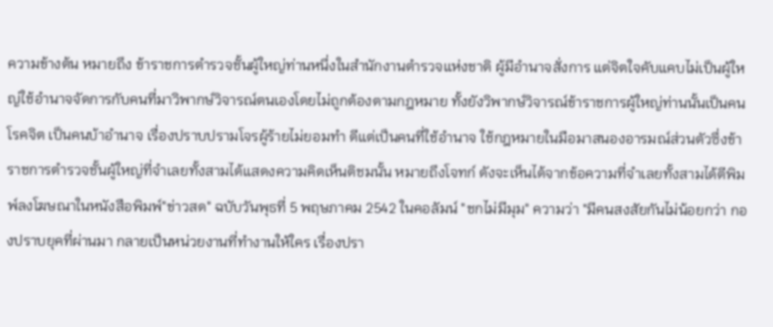ความข้างต้น หมายถึง ข้าราชการตำรวจชั้นผู้ใหญ่ท่านหนึ่งในสำนักงานตำรวจแห่งชาติ ผู้มีอำนาจสั่งการ แต่จิตใจคับแคบไม่เป็นผู้ใหญ่ใช้อำนาจจัดการกับคนที่มาวิพากษ์วิจารณ์ตนเองโดยไม่ถูกต้องตามกฎหมาย ทั้งยังวิพากษ์วิจารณ์ข้าราชการผู้ใหญ่ท่านนั้นเป็นคนโรคจิต เป็นคนบ้าอำนาจ เรื่องปราบปรามโจรผู้ร้ายไม่ยอมทำ ดีแต่เป็นคนที่ใช้อำนาจ ใช้กฎหมายในมือมาสนองอารมณ์ส่วนตัวซึ่งข้าราชการตำรวจชั้นผู้ใหญ่ที่จำเลยทั้งสามได้แสดงความคิดเห็นติชมนั้น หมายถึงโจทก์ ดังจะเห็นได้จากข้อความที่จำเลยทั้งสามได้ตีพิมพ์ลงโฆษณาในหนังสือพิมพ์"ข่าวสด" ฉบับวันพุธที่ 5 พฤษภาคม 2542 ในคอลัมน์ "ชกไม่มีมุม" ความว่า "มีคนสงสัยกันไม่น้อยกว่า กองปราบยุคที่ผ่านมา กลายเป็นหน่วยงานที่ทำงานให้ใคร เรื่องปรา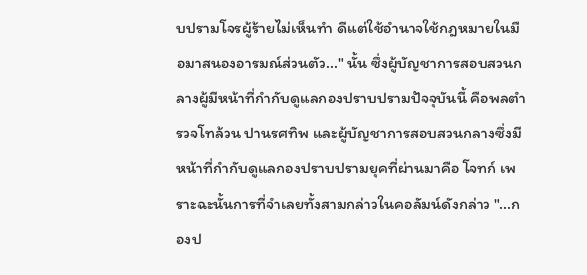บปรามโจรผู้ร้ายไม่เห็นทำ ดีแต่ใช้อำนาจใช้กฎหมายในมือมาสนองอารมณ์ส่วนตัว..." นั้น ซึ่งผู้บัญชาการสอบสวนกลางผู้มีหน้าที่กำกับดูแลกองปราบปรามปัจจุบันนี้ คือพลตำรวจโทล้วน ปานรศทิพ และผู้บัญชาการสอบสวนกลางซึ่งมีหน้าที่กำกับดูแลกองปราบปรามยุคที่ผ่านมาคือ โจทก์ เพราะฉะนั้นการที่จำเลยทั้งสามกล่าวในคอลัมน์ดังกล่าว "...กองป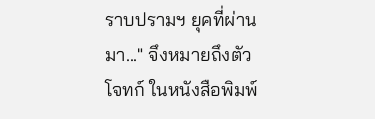ราบปรามฯ ยุคที่ผ่านมา..." จึงหมายถึงตัวโจทก์ ในหนังสือพิมพ์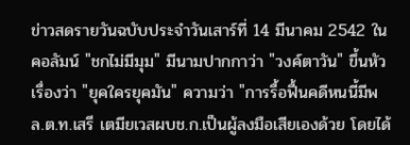ข่าวสดรายวันฉบับประจำวันเสาร์ที่ 14 มีนาคม 2542 ในคอลัมน์ "ชกไม่มีมุม" มีนามปากกาว่า "วงค์ตาวัน" ขึ้นหัวเรื่องว่า "ยุคใครยุคมัน" ความว่า "การรื้อฟื้นคดีหนนี้มีพล.ต.ท.เสรี เตมียเวสผบช.ก.เป็นผู้ลงมือเสียเองด้วย โดยได้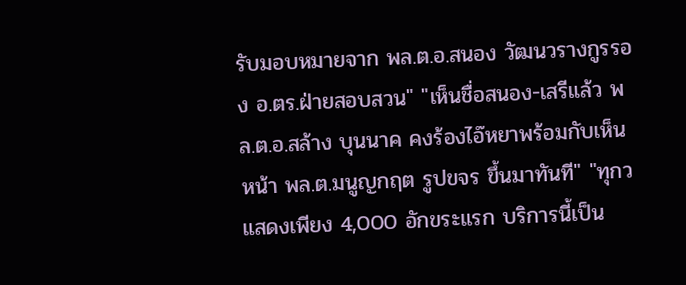รับมอบหมายจาก พล.ต.อ.สนอง วัฒนวรางกูรรอง อ.ตร.ฝ่ายสอบสวน" "เห็นชื่อสนอง-เสรีแล้ว พล.ต.อ.สล้าง บุนนาค คงร้องไอ๊หยาพร้อมกับเห็นหน้า พล.ต.มนูญกฤต รูปขจร ขึ้นมาทันที" "ทุกว
แสดงเพียง 4,000 อักขระแรก บริการนี้เป็น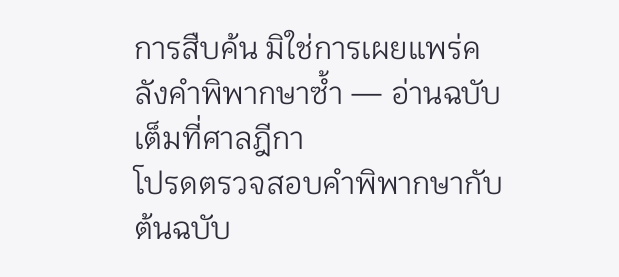การสืบค้น มิใช่การเผยแพร่คลังคำพิพากษาซ้ำ — อ่านฉบับเต็มที่ศาลฎีกา
โปรดตรวจสอบคำพิพากษากับต้นฉบับ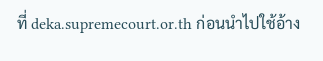ที่ deka.supremecourt.or.th ก่อนนำไปใช้อ้าง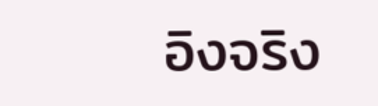อิงจริง